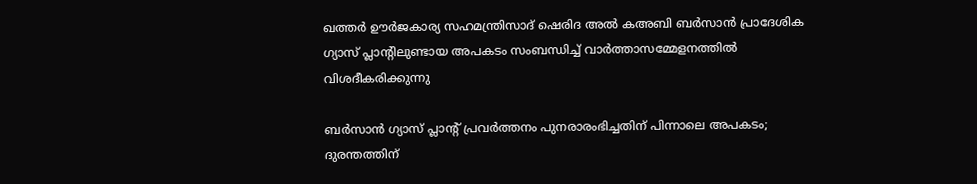ഖത്തർ ഊർജകാര്യ സഹമന്ത്രിസാദ് ഷെരിദ അൽ കഅബി ബർസാൻ പ്രാദേശിക ഗ്യാസ് പ്ലാന്റിലുണ്ടായ അപകടം സംബന്ധിച്ച് വാർത്താസമ്മേളനത്തിൽ വിശദീകരിക്കുന്നു

ബർസാൻ ഗ്യാസ് പ്ലാന്റ് പ്രവർത്തനം പുനരാരംഭിച്ചതിന് പിന്നാലെ അപകടം; ദുരന്തത്തിന്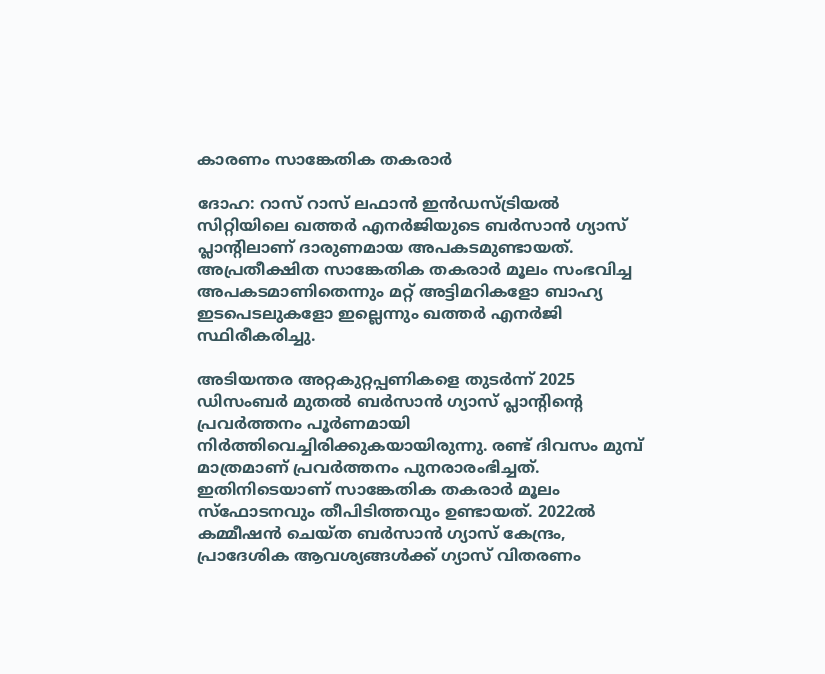കാരണം സാങ്കേതിക തകരാർ

ദോഹ: റാസ് റാസ് ലഫാൻ ഇൻഡസ്ട്രിയൽ സിറ്റിയിലെ ഖത്തർ എനർജിയുടെ ബർസാൻ ഗ്യാസ് പ്ലാന്റിലാണ് ദാരുണമായ അപകടമുണ്ടായത്. അപ്രതീക്ഷിത സാങ്കേതിക തകരാർ മൂലം സംഭവിച്ച അപകടമാണിതെന്നും മറ്റ് അട്ടിമറികളോ ബാഹ്യ ഇടപെടലുകളോ ഇല്ലെന്നും ഖത്തർ എനർജി സ്ഥിരീകരിച്ചു.

അടിയന്തര അറ്റകുറ്റപ്പണികളെ തുടർന്ന് 2025 ഡിസംബർ മുതൽ ബർസാൻ ഗ്യാസ് പ്ലാന്റിന്റെ പ്രവർത്തനം പൂർണമായി നിർത്തിവെച്ചിരിക്കുകയായിരുന്നു. രണ്ട് ദിവസം മുമ്പ് മാത്രമാണ് പ്രവർത്തനം പുനരാരംഭിച്ചത്. ഇതിനിടെയാണ് സാങ്കേതിക തകരാർ മൂലം സ്ഫോടനവും തീപിടിത്തവും ഉണ്ടായത്. 2022ൽ കമ്മീഷൻ ചെയ്ത ബർസാൻ ഗ്യാസ് കേന്ദ്രം, പ്രാദേശിക ആവശ്യങ്ങൾക്ക് ഗ്യാസ് വിതരണം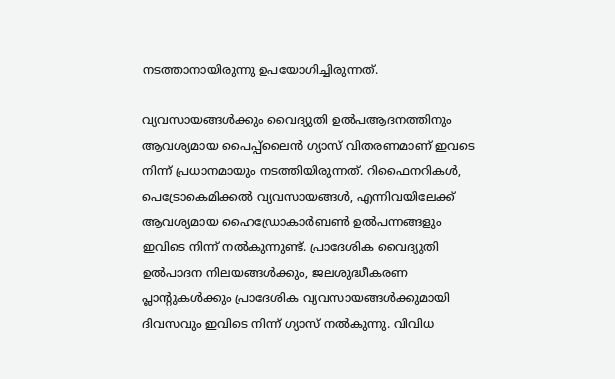നടത്താനായിരുന്നു ഉപയോഗിച്ചിരുന്നത്.

വ്യവസായങ്ങൾക്കും വൈദ്യുതി ഉൽപആദനത്തിനും ആവശ്യമായ പൈപ്പ്ലൈൻ ഗ്യാസ് വിതരണമാണ് ഇവടെ നിന്ന് പ്രധാനമായും നടത്തിയിരുന്നത്. റിഫൈനറികൾ, പെട്രോകെമിക്കൽ വ്യവസായങ്ങൾ, എന്നിവയിലേക്ക് ആവശ്യമായ ഹൈഡ്രോകാർബൺ ഉൽപന്നങ്ങളും ഇവിടെ നിന്ന് നൽകുന്നുണ്ട്. പ്രാദേശിക വൈദ്യുതി ഉൽപാദന നിലയങ്ങൾക്കും, ജലശുദ്ധീകരണ പ്ലാന്റുകൾക്കും പ്രാദേശിക വ്യവസായങ്ങൾക്കുമായി ദിവസവും ഇവിടെ നിന്ന് ഗ്യാസ് നൽകുന്നു. വിവിധ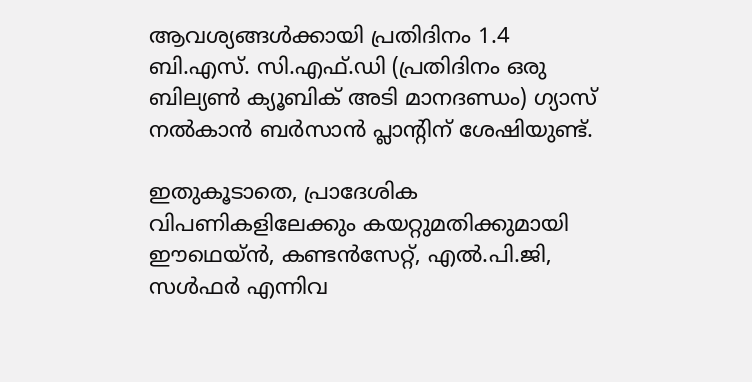ആവശ്യങ്ങൾക്കായി പ്രതിദിനം 1.4 ബി.എസ്. സി.എഫ്.ഡി (പ്രതിദിനം ഒരു ബില്യൺ ക്യൂബിക് അടി മാനദണ്ഡം) ഗ്യാസ് നൽകാൻ ബർസാൻ പ്ലാന്റിന് ശേഷിയുണ്ട്.

ഇതുകൂടാതെ, പ്രാദേശിക വിപണികളിലേക്കും കയറ്റുമതിക്കുമായി ഈഥെയ്ൻ, കണ്ടൻസേറ്റ്, എൽ.പി.ജി, സൾഫർ എന്നിവ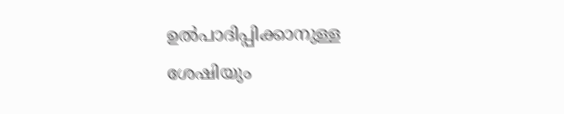ഉൽപാദിപ്പിക്കാനുള്ള ശേഷിയും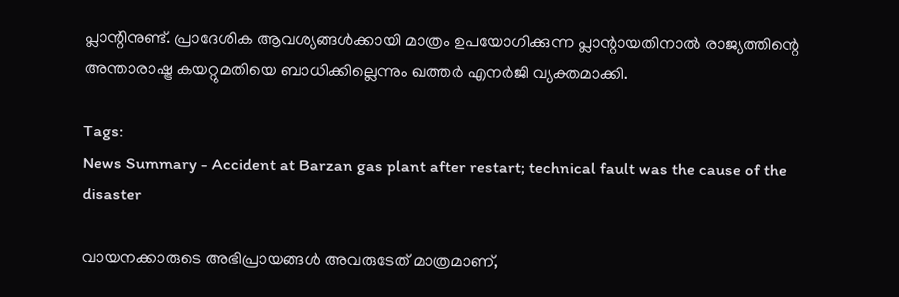പ്ലാന്റിനുണ്ട്. പ്രാദേശിക ആവശ്യങ്ങൾക്കായി മാത്രം ഉപയോഗിക്കുന്ന പ്ലാന്റായതിനാൽ രാജ്യത്തിന്റെ അന്താരാഷ്ട്ര കയറ്റുമതിയെ ബാധിക്കില്ലെന്നും ഖത്തർ എനർജി വ്യക്തമാക്കി.

Tags:
News Summary - Accident at Barzan gas plant after restart; technical fault was the cause of the disaster

വായനക്കാരുടെ അഭിപ്രായങ്ങള്‍ അവരുടേത് മാത്രമാണ്,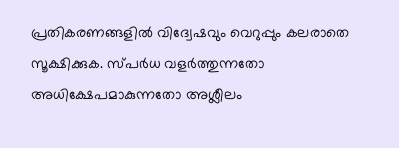പ്രതികരണങ്ങളിൽ വിദ്വേഷവും വെറുപ്പും കലരാതെ സൂക്ഷിക്കുക. സ്പർധ വളർത്തുന്നതോ അധിക്ഷേപമാകുന്നതോ അശ്ലീലം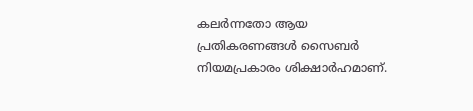കലർന്നതോ ആയ പ്രതികരണങ്ങൾ സൈബർ നിയമപ്രകാരം ശിക്ഷാർഹമാണ്.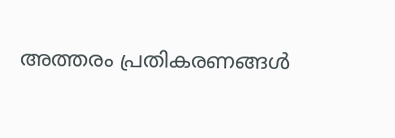അത്തരം പ്രതികരണങ്ങൾ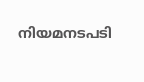നിയമനടപടി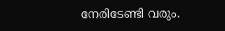നേരിടേണ്ടി വരും.